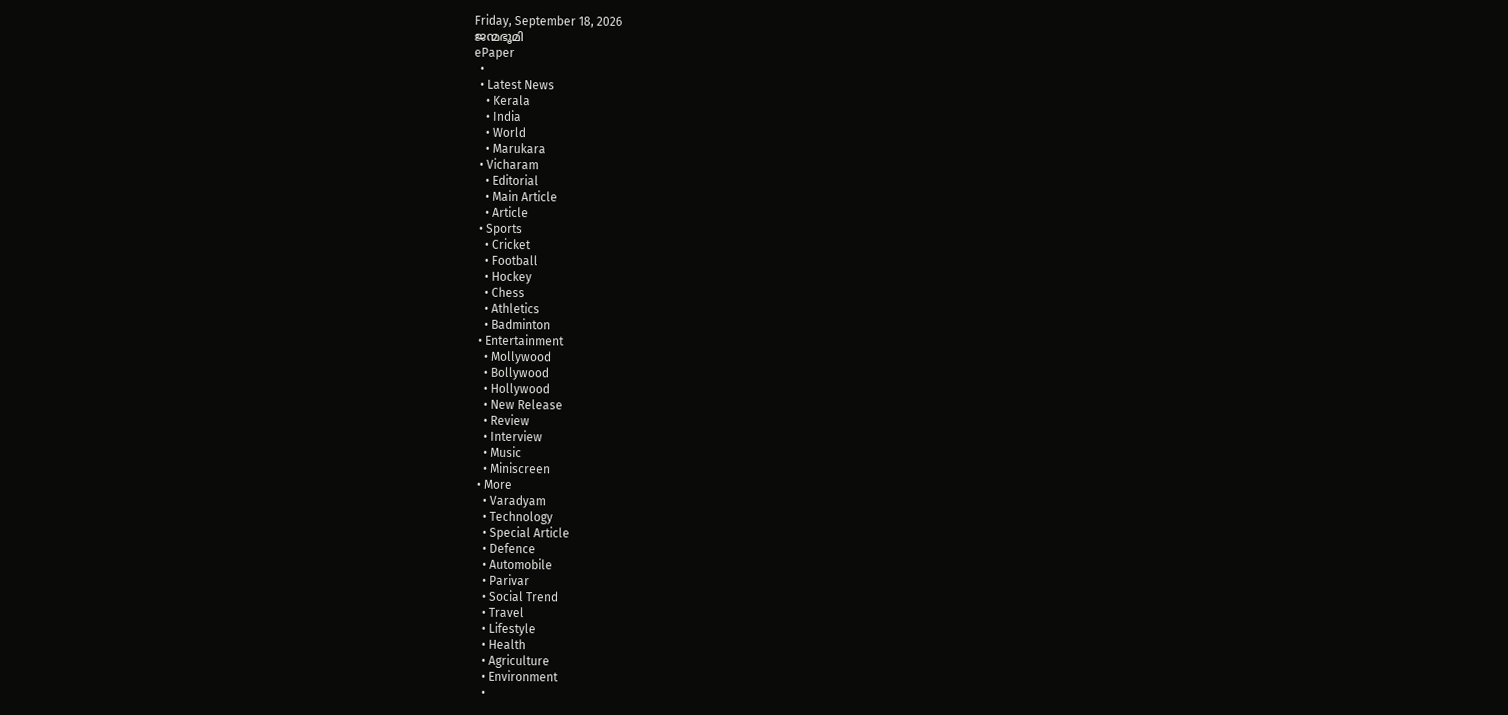Friday, September 18, 2026
ജന്മഭൂമി
ePaper
  •
  • Latest News
    • Kerala
    • India
    • World
    • Marukara
  • Vicharam
    • Editorial
    • Main Article
    • Article
  • Sports
    • Cricket
    • Football
    • Hockey
    • Chess
    • Athletics
    • Badminton
  • Entertainment
    • Mollywood
    • Bollywood
    • Hollywood
    • New Release
    • Review
    • Interview
    • Music
    • Miniscreen
  • More
    • Varadyam
    • Technology
    • Special Article
    • Defence
    • Automobile
    • Parivar
    • Social Trend
    • Travel
    • Lifestyle
    • Health
    • Agriculture
    • Environment
    •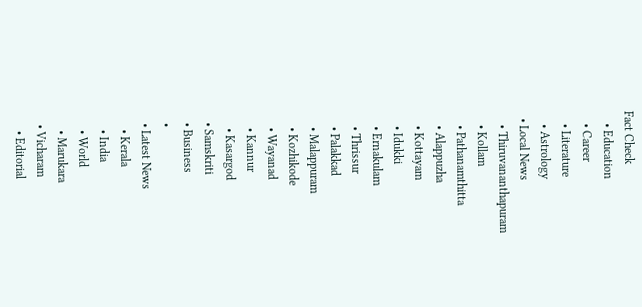Fact Check
    • Education
    • Career
    • Literature
    • Astrology
  • Local News
    • Thiruvananthapuram
    • Kollam
    • Pathanamthitta
    • Alappuzha
    • Kottayam
    • Idukki
    • Ernakulam
    • Thrissur
    • Palakkad
    • Malappuram
    • Kozhikode
    • Wayanad
    • Kannur
    • Kasargod
  • Samskriti
  • Business
  •
  • Latest News
    • Kerala
    • India
    • World
    • Marukara
  • Vicharam
    • Editorial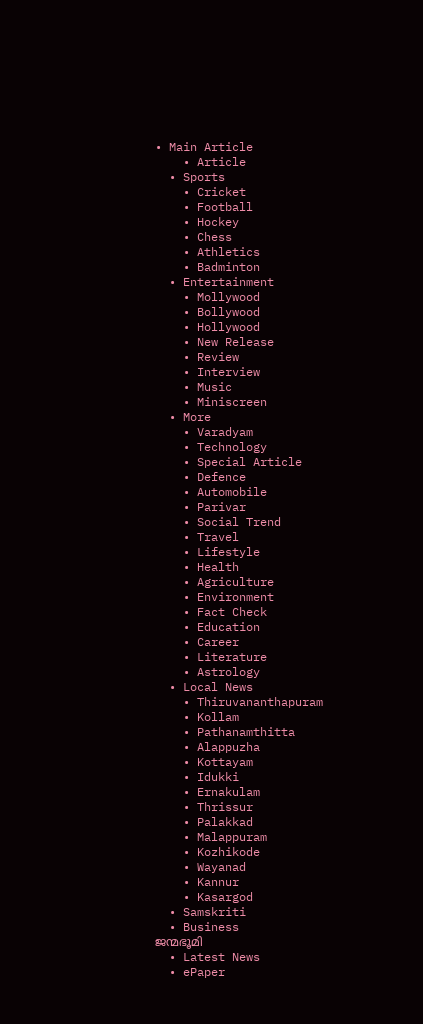• Main Article
    • Article
  • Sports
    • Cricket
    • Football
    • Hockey
    • Chess
    • Athletics
    • Badminton
  • Entertainment
    • Mollywood
    • Bollywood
    • Hollywood
    • New Release
    • Review
    • Interview
    • Music
    • Miniscreen
  • More
    • Varadyam
    • Technology
    • Special Article
    • Defence
    • Automobile
    • Parivar
    • Social Trend
    • Travel
    • Lifestyle
    • Health
    • Agriculture
    • Environment
    • Fact Check
    • Education
    • Career
    • Literature
    • Astrology
  • Local News
    • Thiruvananthapuram
    • Kollam
    • Pathanamthitta
    • Alappuzha
    • Kottayam
    • Idukki
    • Ernakulam
    • Thrissur
    • Palakkad
    • Malappuram
    • Kozhikode
    • Wayanad
    • Kannur
    • Kasargod
  • Samskriti
  • Business
ജന്മഭൂമി
  • Latest News
  • ePaper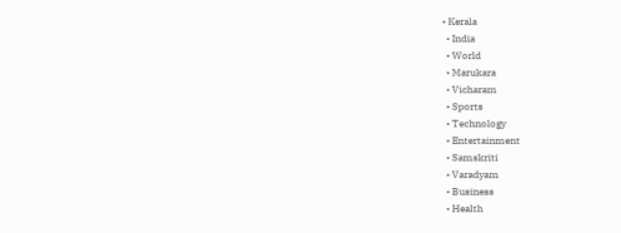• Kerala
  • India
  • World
  • Marukara
  • Vicharam
  • Sports
  • Technology
  • Entertainment
  • Samskriti
  • Varadyam
  • Business
  • Health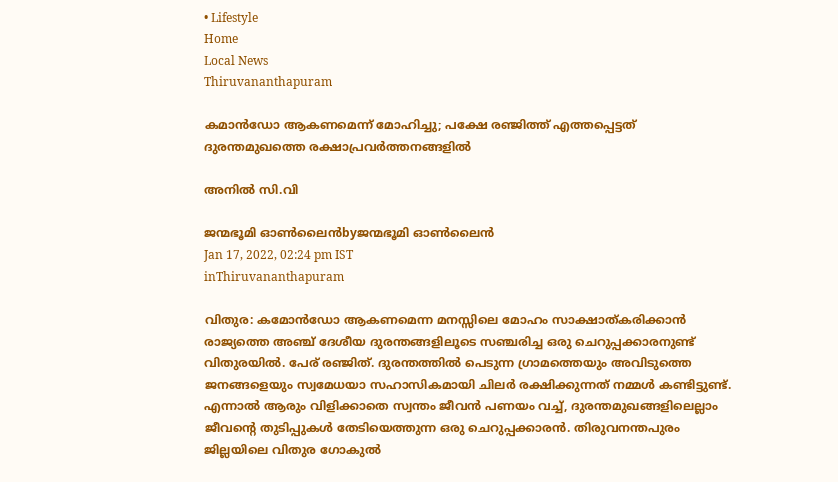• Lifestyle
Home
Local News
Thiruvananthapuram

കമാന്‍ഡോ ആകണമെന്ന് മോഹിച്ചു; പക്ഷേ രഞ്ജിത്ത് എത്തപ്പെട്ടത് ദുരന്തമുഖത്തെ രക്ഷാപ്രവര്‍ത്തനങ്ങളില്‍

അനില്‍ സി.വി

ജന്മഭൂമി ഓണ്‍ലൈന്‍byജന്മഭൂമി ഓണ്‍ലൈന്‍
Jan 17, 2022, 02:24 pm IST
inThiruvananthapuram

വിതുര: കമോന്‍ഡോ ആകണമെന്ന മനസ്സിലെ മോഹം സാക്ഷാത്കരിക്കാന്‍ രാജ്യത്തെ അഞ്ച് ദേശീയ ദുരന്തങ്ങളിലൂടെ സഞ്ചരിച്ച ഒരു ചെറുപ്പക്കാരനുണ്ട് വിതുരയില്‍. പേര് രഞ്ജിത്. ദുരന്തത്തില്‍ പെടുന്ന ഗ്രാമത്തെയും അവിടുത്തെ ജനങ്ങളെയും സ്വമേധയാ സഹാസികമായി ചിലര്‍ രക്ഷിക്കുന്നത് നമ്മള്‍ കണ്ടിട്ടുണ്ട്. എന്നാല്‍ ആരും വിളിക്കാതെ സ്വന്തം ജീവന്‍ പണയം വച്ച്, ദുരന്തമുഖങ്ങളിലെല്ലാം ജീവന്റെ തുടിപ്പുകള്‍ തേടിയെത്തുന്ന ഒരു ചെറുപ്പക്കാരന്‍. തിരുവനന്തപുരം ജില്ലയിലെ വിതുര ഗോകുല്‍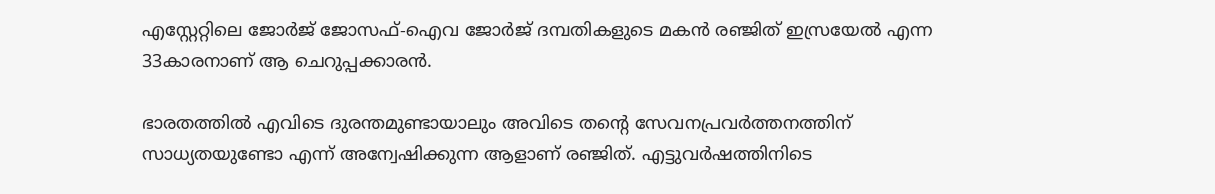എസ്റ്റേറ്റിലെ ജോര്‍ജ് ജോസഫ്-ഐവ ജോര്‍ജ് ദമ്പതികളുടെ മകന്‍ രഞ്ജിത് ഇസ്രയേല്‍ എന്ന 33കാരനാണ് ആ ചെറുപ്പക്കാരന്‍.

ഭാരതത്തില്‍ എവിടെ ദുരന്തമുണ്ടായാലും അവിടെ തന്റെ സേവനപ്രവര്‍ത്തനത്തിന് സാധ്യതയുണ്ടോ എന്ന് അന്വേഷിക്കുന്ന ആളാണ് രഞ്ജിത്. എട്ടുവര്‍ഷത്തിനിടെ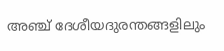അഞ്ച് ദേശീയദുരന്തങ്ങളിലും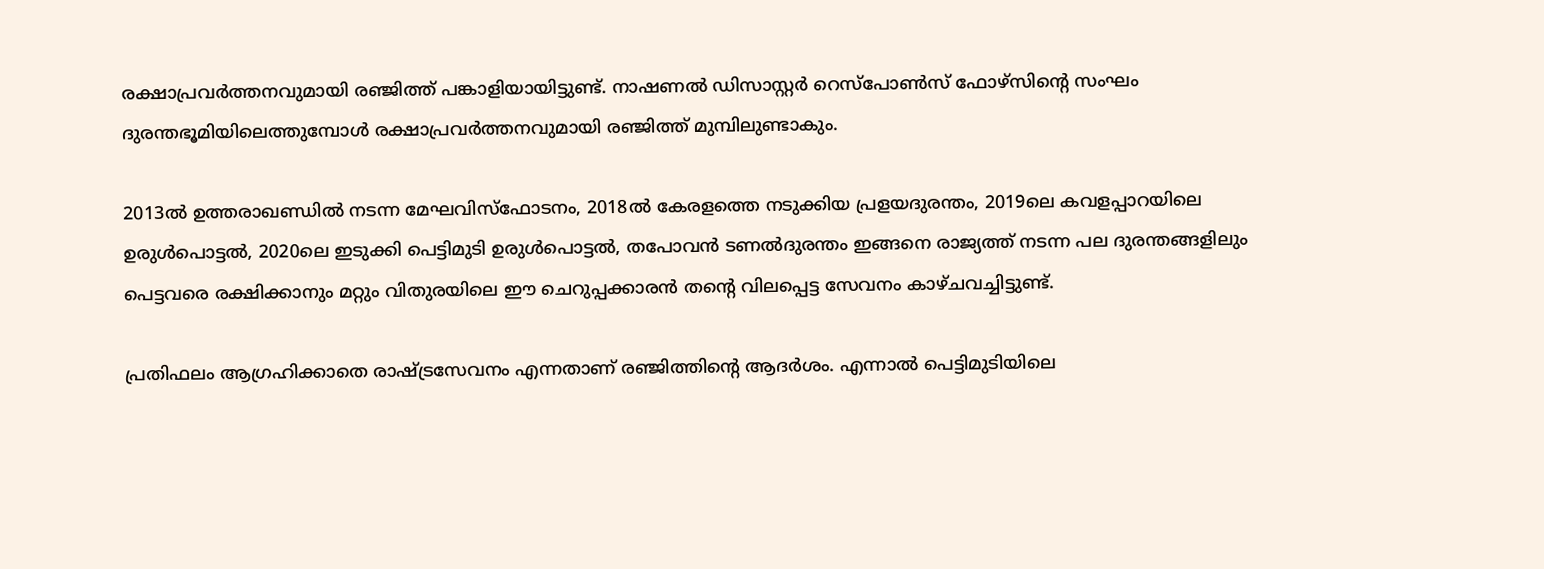രക്ഷാപ്രവര്‍ത്തനവുമായി രഞ്ജിത്ത് പങ്കാളിയായിട്ടുണ്ട്. നാഷണല്‍ ഡിസാസ്റ്റര്‍ റെസ്‌പോണ്‍സ് ഫോഴ്‌സിന്റെ സംഘം ദുരന്തഭൂമിയിലെത്തുമ്പോള്‍ രക്ഷാപ്രവര്‍ത്തനവുമായി രഞ്ജിത്ത് മുമ്പിലുണ്ടാകും.

2013ല്‍ ഉത്തരാഖണ്ഡില്‍ നടന്ന മേഘവിസ്‌ഫോടനം, 2018ല്‍ കേരളത്തെ നടുക്കിയ പ്രളയദുരന്തം, 2019ലെ കവളപ്പാറയിലെ ഉരുള്‍പൊട്ടല്‍, 2020ലെ ഇടുക്കി പെട്ടിമുടി ഉരുള്‍പൊട്ടല്‍, തപോവന്‍ ടണല്‍ദുരന്തം ഇങ്ങനെ രാജ്യത്ത് നടന്ന പല ദുരന്തങ്ങളിലും പെട്ടവരെ രക്ഷിക്കാനും മറ്റും വിതുരയിലെ ഈ ചെറുപ്പക്കാരന്‍ തന്റെ വിലപ്പെട്ട സേവനം കാഴ്ചവച്ചിട്ടുണ്ട്.

പ്രതിഫലം ആഗ്രഹിക്കാതെ രാഷ്‌ട്രസേവനം എന്നതാണ് രഞ്ജിത്തിന്റെ ആദര്‍ശം. എന്നാല്‍ പെട്ടിമുടിയിലെ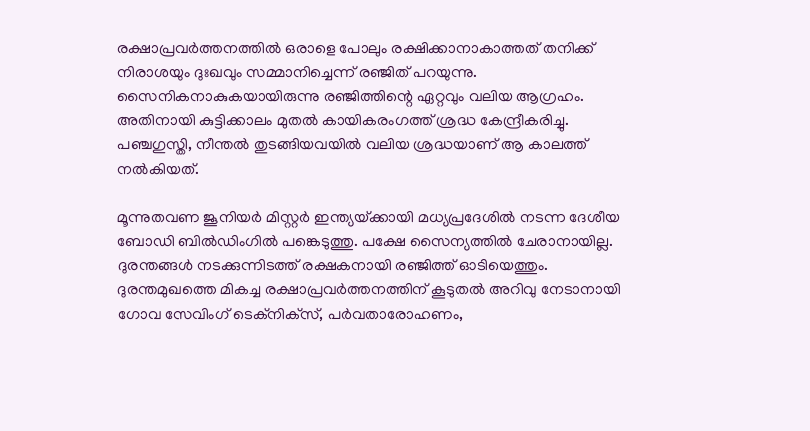രക്ഷാപ്രവര്‍ത്തനത്തില്‍ ഒരാളെ പോലും രക്ഷിക്കാനാകാത്തത് തനിക്ക് നിരാശയും ദുഃഖവും സമ്മാനിച്ചെന്ന് രഞ്ജിത് പറയുന്നു. സൈനികനാകുകയായിരുന്നു രഞ്ജിത്തിന്റെ ഏറ്റവും വലിയ ആഗ്രഹം. അതിനായി കുട്ടിക്കാലം മുതല്‍ കായികരംഗത്ത് ശ്രദ്ധ കേന്ദ്രീകരിച്ചു. പഞ്ചഗുസ്തി, നീന്തല്‍ തുടങ്ങിയവയില്‍ വലിയ ശ്രദ്ധയാണ് ആ കാലത്ത് നല്‍കിയത്.

മൂന്നുതവണ ജൂനിയര്‍ മിസ്റ്റര്‍ ഇന്ത്യയ്‌ക്കായി മധ്യപ്രദേശില്‍ നടന്ന ദേശീയ ബോഡി ബില്‍ഡിംഗില്‍ പങ്കെടുത്തു. പക്ഷേ സൈന്യത്തില്‍ ചേരാനായില്ല. ദുരന്തങ്ങള്‍ നടക്കുന്നിടത്ത് രക്ഷകനായി രഞ്ജിത്ത് ഓടിയെത്തും. ദുരന്തമുഖത്തെ മികച്ച രക്ഷാപ്രവര്‍ത്തനത്തിന് കൂടുതല്‍ അറിവു നേടാനായി ഗോവ സേവിംഗ് ടെക്‌നിക്‌സ്, പര്‍വതാരോഹണം,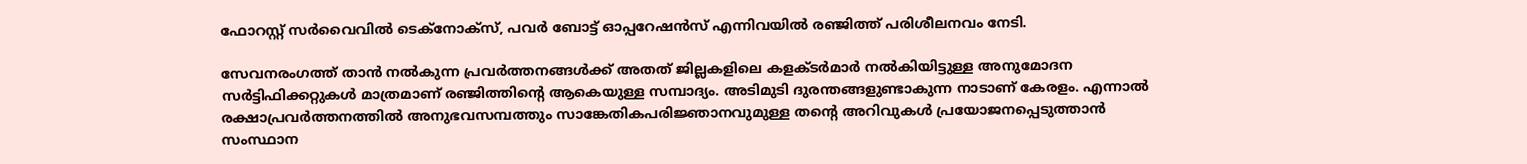ഫോറസ്റ്റ് സര്‍വൈവില്‍ ടെക്‌നോക്‌സ്, പവര്‍ ബോട്ട് ഓപ്പറേഷന്‍സ് എന്നിവയില്‍ രഞ്ജിത്ത് പരിശീലനവം നേടി.

സേവനരംഗത്ത് താന്‍ നല്‍കുന്ന പ്രവര്‍ത്തനങ്ങള്‍ക്ക് അതത് ജില്ലകളിലെ കളക്ടര്‍മാര്‍ നല്‍കിയിട്ടുള്ള അനുമോദന സര്‍ട്ടിഫിക്കറ്റുകള്‍ മാത്രമാണ് രഞ്ജിത്തിന്റെ ആകെയുള്ള സമ്പാദ്യം. അടിമുടി ദുരന്തങ്ങളുണ്ടാകുന്ന നാടാണ് കേരളം. എന്നാല്‍ രക്ഷാപ്രവര്‍ത്തനത്തില്‍ അനുഭവസമ്പത്തും സാങ്കേതികപരിജ്ഞാനവുമുള്ള തന്റെ അറിവുകള്‍ പ്രയോജനപ്പെടുത്താന്‍ സംസ്ഥാന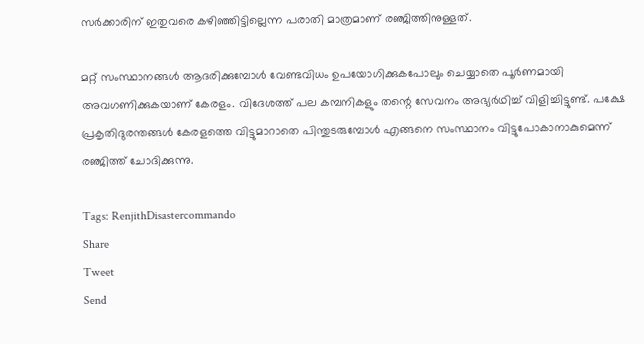സര്‍ക്കാരിന് ഇതുവരെ കഴിഞ്ഞിട്ടില്ലെന്ന പരാതി മാത്രമാണ് രഞ്ജിത്തിനുള്ളത്.

മറ്റ് സംസ്ഥാനങ്ങള്‍ ആദരിക്കുമ്പോള്‍ വേണ്ടവിധം ഉപയോഗിക്കുകപോലും ചെയ്യാതെ പൂര്‍ണമായി അവഗണിക്കുകയാണ് കേരളം. വിദേശത്ത് പല കമ്പനികളും തന്റെ സേവനം അഭ്യര്‍ഥിച്ച് വിളിച്ചിട്ടുണ്ട്. പക്ഷേ പ്രകൃതിദുരന്തങ്ങള്‍ കേരളത്തെ വിട്ടുമാറാതെ പിന്തുടരുമ്പോള്‍ എങ്ങനെ സംസ്ഥാനം വിട്ടുപോകാനാകുമെന്ന് രഞ്ജിത്ത് ചോദിക്കുന്നു.

Tags: RenjithDisastercommando
Share
Tweet
Send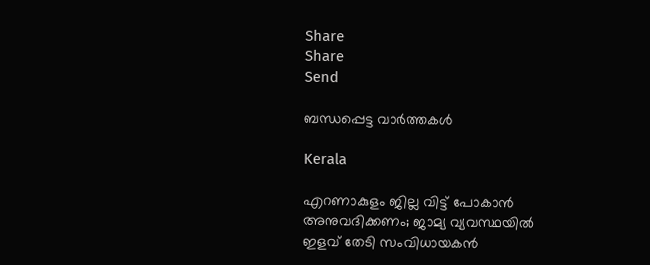Share
Share
Send

ബന്ധപ്പെട്ട വാര്‍ത്തകള്‍

Kerala

എറണാകുളം ജില്ല വിട്ട് പോകാൻ അനുവദിക്കണം; ജാമ്യ വ്യവസ്ഥയിൽ ഇളവ് തേടി സംവിധായകൻ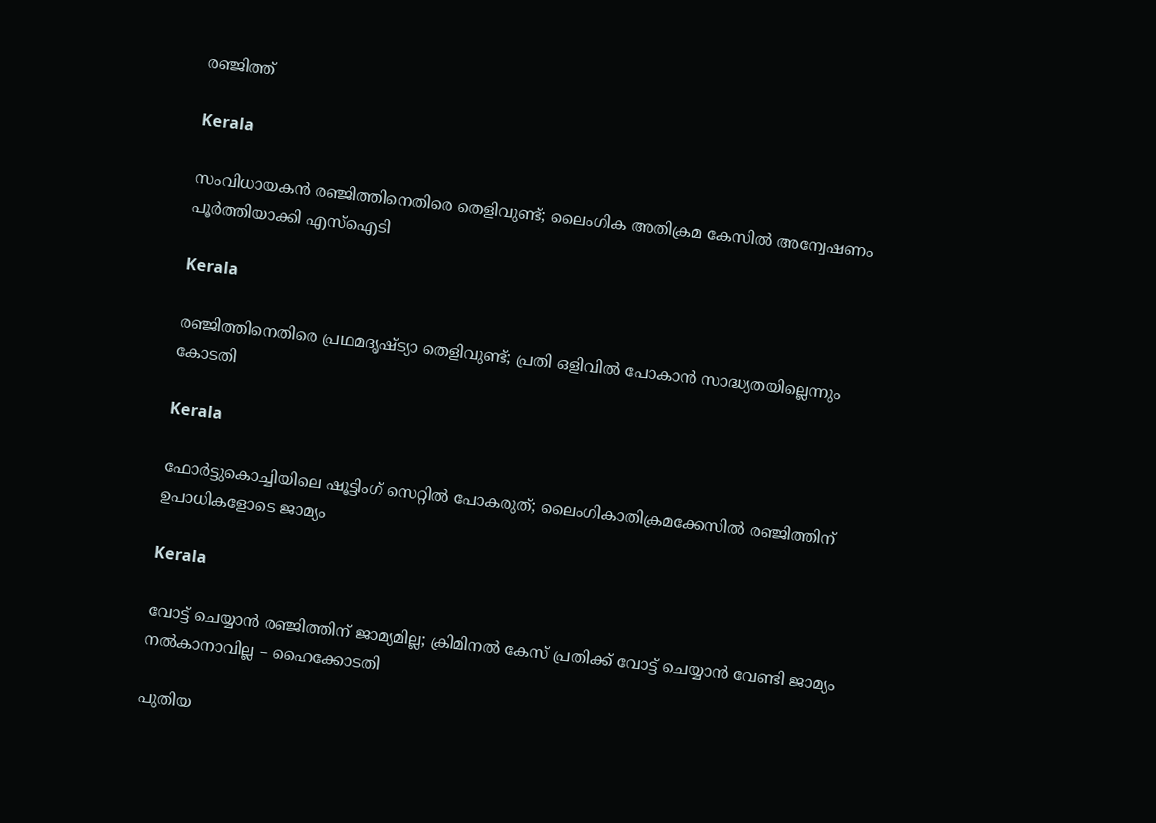രഞ്ജിത്ത്

Kerala

സംവിധായകൻ രഞ്ജിത്തിനെതിരെ തെളിവുണ്ട്; ലൈംഗിക അതിക്രമ കേസില്‍ അന്വേഷണം പൂര്‍ത്തിയാക്കി എസ്ഐടി

Kerala

രഞ്ജിത്തിനെതിരെ പ്രഥമദൃഷ്ട്യാ തെളിവുണ്ട്; പ്രതി ഒളിവിൽ പോകാൻ സാദ്ധ്യതയില്ലെന്നും കോടതി

Kerala

ഫോർട്ടുകൊച്ചിയിലെ ഷൂട്ടിംഗ് സെറ്റിൽ പോകരുത്; ലൈംഗികാതിക്രമക്കേസിൽ രഞ്ജിത്തിന് ഉപാധികളോടെ ജാമ്യം

Kerala

വോട്ട് ചെയ്യാൻ രഞ്ജിത്തിന് ജാമ്യമില്ല; ക്രിമിനൽ കേസ് പ്രതിക്ക് വോട്ട് ചെയ്യാൻ വേണ്ടി ജാമ്യം നൽകാനാവില്ല – ഹൈക്കോടതി

പുതിയ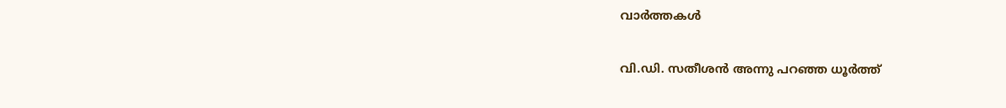വാര്‍ത്തകള്‍

വി.ഡി. സതീശന്‍ അന്നു പറഞ്ഞ ധൂര്‍ത്ത്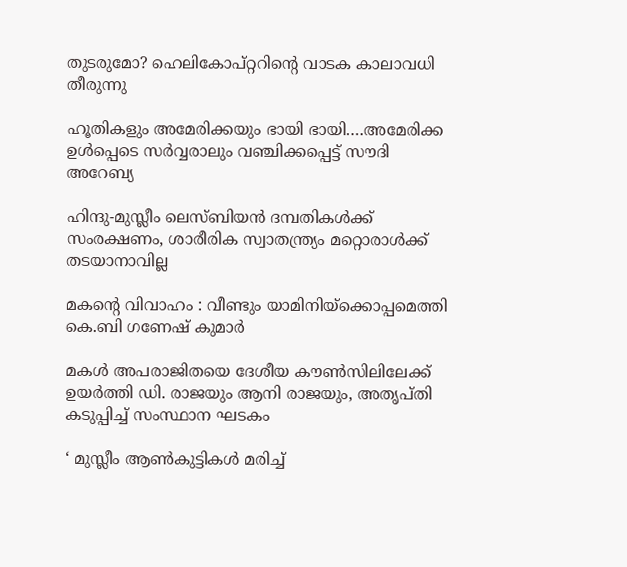തുടരുമോ? ഹെലികോപ്റ്ററിന്റെ വാടക കാലാവധി തീരുന്നു

ഹൂതികളും അമേരിക്കയും ഭായി ഭായി….അമേരിക്ക ഉള്‍പ്പെടെ സര്‍വ്വരാലും വഞ്ചിക്കപ്പെട്ട് സൗദി അറേബ്യ

ഹിന്ദു-മുസ്ലീം ലെസ്ബിയന്‍ ദമ്പതികള്‍ക്ക് സംരക്ഷണം, ശാരീരിക സ്വാതന്ത്ര്യം മറ്റൊരാള്‍ക്ക് തടയാനാവില്ല

മകന്റെ വിവാഹം : വീണ്ടും യാമിനിയ്‌ക്കൊപ്പമെത്തി കെ.ബി ഗണേഷ് കുമാർ

മകള്‍ അപരാജിതയെ ദേശീയ കൗണ്‍സിലിലേക്ക് ഉയര്‍ത്തി ഡി. രാജയും ആനി രാജയും, അതൃപ്തി കടുപ്പിച്ച് സംസ്ഥാന ഘടകം

‘ മുസ്ലീം ആൺകുട്ടികൾ മരിച്ച്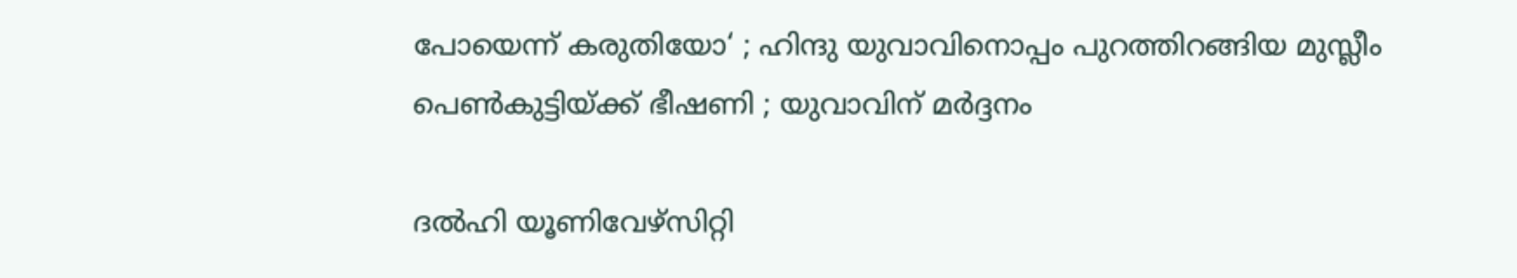പോയെന്ന് കരുതിയോ‘ ; ഹിന്ദു യുവാവിനൊപ്പം പുറത്തിറങ്ങിയ മുസ്ലീം പെൺകുട്ടിയ്‌ക്ക് ഭീഷണി ; യുവാവിന് മർദ്ദനം

ദല്‍ഹി യൂണിവേഴ്‌സിറ്റി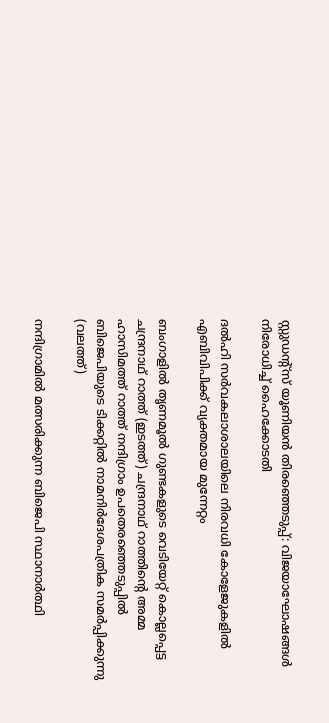സ്റ്റുഡന്റ്‌സ് യൂണിയന്‍ തിരഞ്ഞെടുപ്പ്: വിജയാഘോഷങ്ങള്‍ നിരോധിച്ച് ഹൈക്കോടതി

ദല്‍ഹി സര്‍വകലാശാലയിലെ നിരവധി കോളേജുകളില്‍ എബിവിപിക്ക് വ്യക്തമായ മുന്നേറ്റം

ബംഗാളില്‍ തൃണമൂല്‍ ഗുണ്ടകളുടെ വെടിയേറ്റ് കൊല്ലപ്പെട്ട ചന്ദ്രനാഥ് റാത്ത് (ഇടത്ത്) ചന്ദ്രനാഥ് റാത്തിന്‍റെ അമ്മ ഹാസിമത്ത് റാത്ത് നന്ദിഗ്രാം ഉപതെരഞ്ഞെടുപ്പില്‍ ബിജെപിയുടെ ടിക്കറ്റില്‍ നാമനിര്‍ദേശപത്രിക സമര്‍പ്പിക്കുന്നു (വലത്ത്)

നന്ദിഗ്രാമില്‍ മത്സരിക്കുന്ന ബിജെപി സ്ഥാനാര്‍ത്ഥി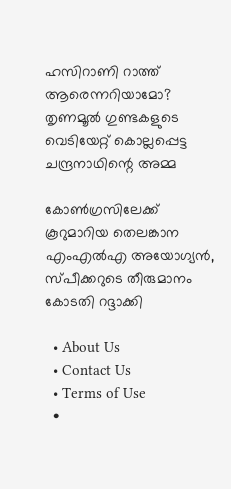ഹസിറാണി റാത്ത് ആരെന്നറിയാമോ? തൃണമൂല്‍ ഗുണ്ടകളുടെ വെടിയേറ്റ് കൊല്ലപ്പെട്ട ചന്ദ്രനാഥിന്റെ അമ്മ

കോണ്‍ഗ്രസിലേക്ക് കൂറുമാറിയ തെലങ്കാന എംഎല്‍എ അയോഗ്യന്‍, സ്പീക്കറുടെ തീരുമാനം കോടതി റദ്ദാക്കി

  • About Us
  • Contact Us
  • Terms of Use
  •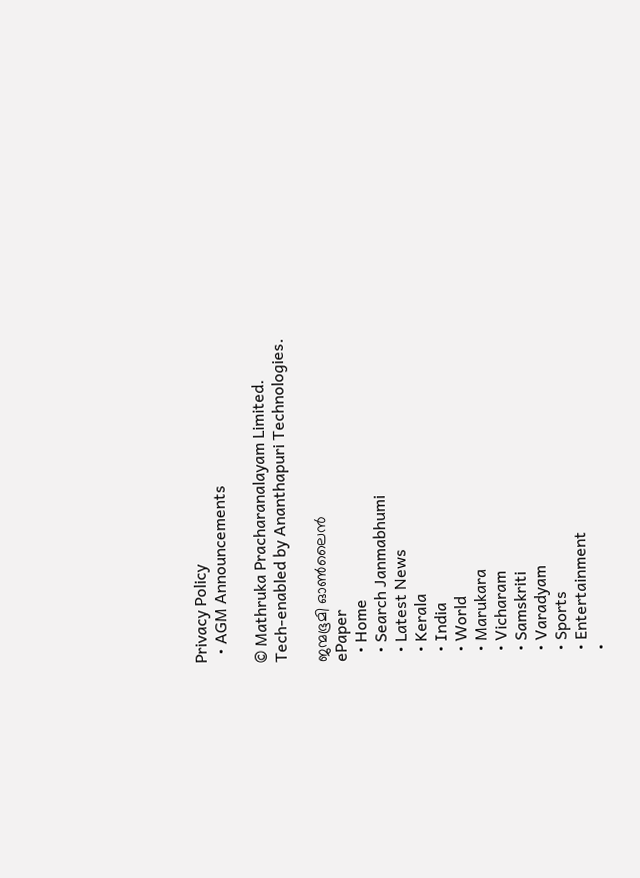Privacy Policy
  • AGM Announcements

© Mathruka Pracharanalayam Limited.
Tech-enabled by Ananthapuri Technologies.

ജന്മഭൂമി ഓണ്‍ലൈന്‍
ePaper
  • Home
  • Search Janmabhumi
  • Latest News
  • Kerala
  • India
  • World
  • Marukara
  • Vicharam
  • Samskriti
  • Varadyam
  • Sports
  • Entertainment
  •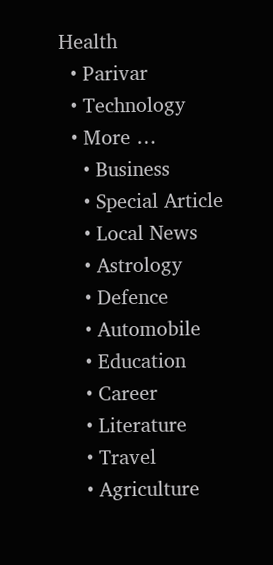Health
  • Parivar
  • Technology
  • More …
    • Business
    • Special Article
    • Local News
    • Astrology
    • Defence
    • Automobile
    • Education
    • Career
    • Literature
    • Travel
    • Agriculture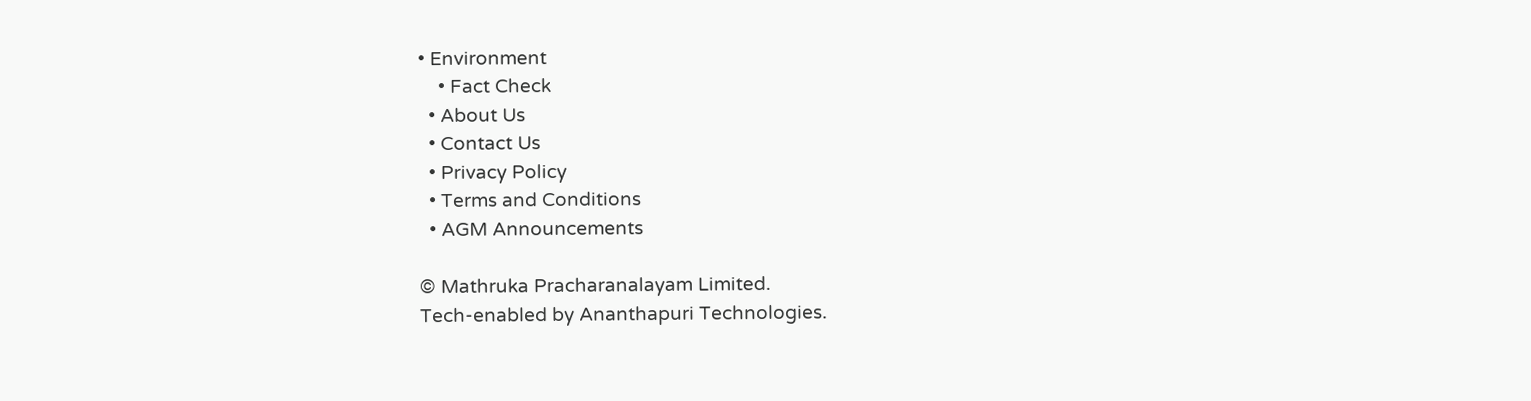• Environment
    • Fact Check
  • About Us
  • Contact Us
  • Privacy Policy
  • Terms and Conditions
  • AGM Announcements

© Mathruka Pracharanalayam Limited.
Tech-enabled by Ananthapuri Technologies.